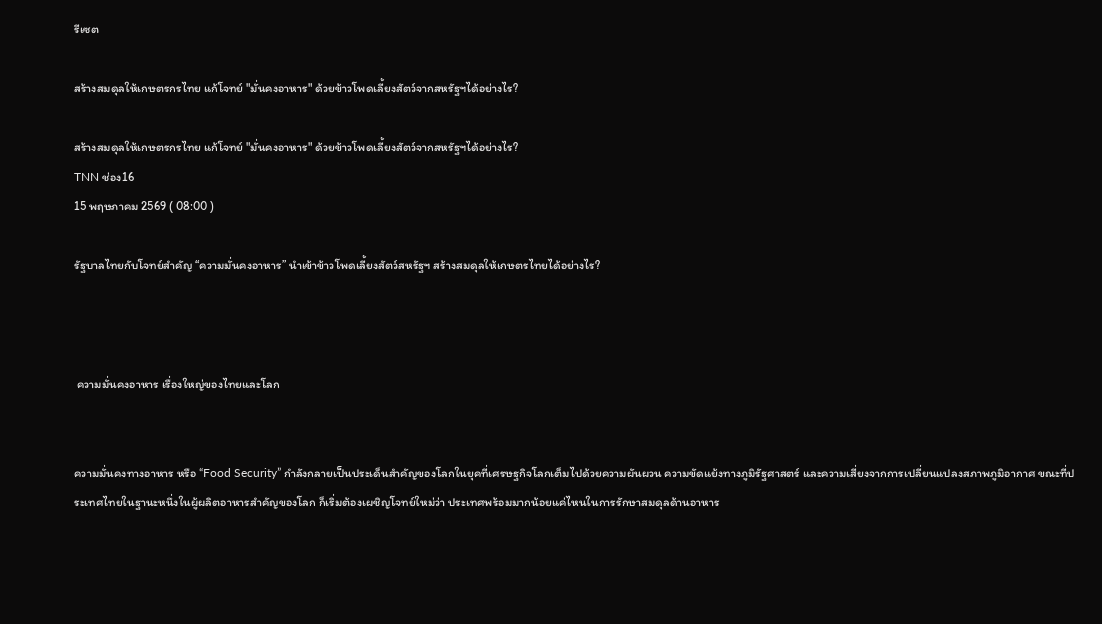รีเซต

สร้างสมดุลให้เกษตรกรไทย แก้โจทย์ "มั่นคงอาหาร" ด้วยข้าวโพดเลี้ยงสัตว์จากสหรัฐฯได้อย่างไร?

สร้างสมดุลให้เกษตรกรไทย แก้โจทย์ "มั่นคงอาหาร" ด้วยข้าวโพดเลี้ยงสัตว์จากสหรัฐฯได้อย่างไร?
TNN ช่อง16
15 พฤษภาคม 2569 ( 08:00 )

รัฐบาลไทยกับโจทย์สำคัญ “ความมั่นคงอาหาร” นำเข้าข้าวโพดเลี้ยงสัตว์สหรัฐฯ สร้างสมดุลให้เกษตรไทยได้อย่างไร?



 ความมั่นคงอาหาร เรื่องใหญ่ของไทยและโลก


ความมั่นคงทางอาหาร หรือ “Food Security” กำลังกลายเป็นประเด็นสำคัญของโลกในยุคที่เศรษฐกิจโลกเต็มไปด้วยความผันผวน ความขัดแย้งทางภูมิรัฐศาสตร์ และความเสี่ยงจากการเปลี่ยนแปลงสภาพภูมิอากาศ ขณะที่ประเทศไทยในฐานะหนึ่งในผู้ผลิตอาหารสำคัญของโลก ก็เริ่มต้องเผชิญโจทย์ใหม่ว่า ประเทศพร้อมมากน้อยแค่ไหนในการรักษาสมดุลด้านอาหาร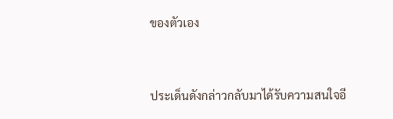ของตัวเอง


ประเด็นดังกล่าวกลับมาได้รับความสนใจอี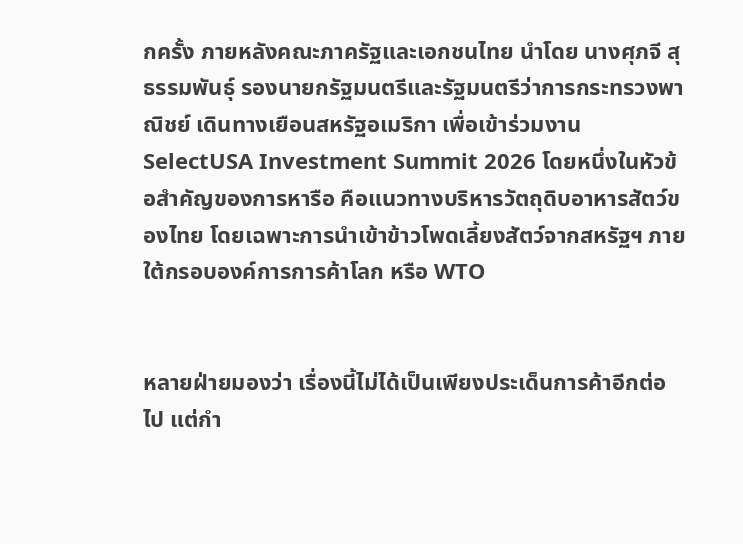กครั้ง ภายหลังคณะภาครัฐและเอกชนไทย นำโดย นางศุภจี สุธรรมพันธุ์ รองนายกรัฐมนตรีและรัฐมนตรีว่าการกระทรวงพาณิชย์ เดินทางเยือนสหรัฐอเมริกา เพื่อเข้าร่วมงาน SelectUSA Investment Summit 2026 โดยหนึ่งในหัวข้อสำคัญของการหารือ คือแนวทางบริหารวัตถุดิบอาหารสัตว์ของไทย โดยเฉพาะการนำเข้าข้าวโพดเลี้ยงสัตว์จากสหรัฐฯ ภายใต้กรอบองค์การการค้าโลก หรือ WTO


หลายฝ่ายมองว่า เรื่องนี้ไม่ได้เป็นเพียงประเด็นการค้าอีกต่อไป แต่กำ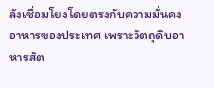ลังเชื่อมโยงโดยตรงกับความมั่นคงอาหารของประเทศ เพราะวัตถุดิบอาหารสัต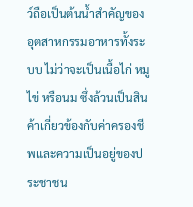ว์ถือเป็นต้นน้ำสำคัญของอุตสาหกรรมอาหารทั้งระบบ ไม่ว่าจะเป็นเนื้อไก่ หมู ไข่ หรือนม ซึ่งล้วนเป็นสินค้าเกี่ยวข้องกับค่าครองชีพและความเป็นอยู่ของประชาชน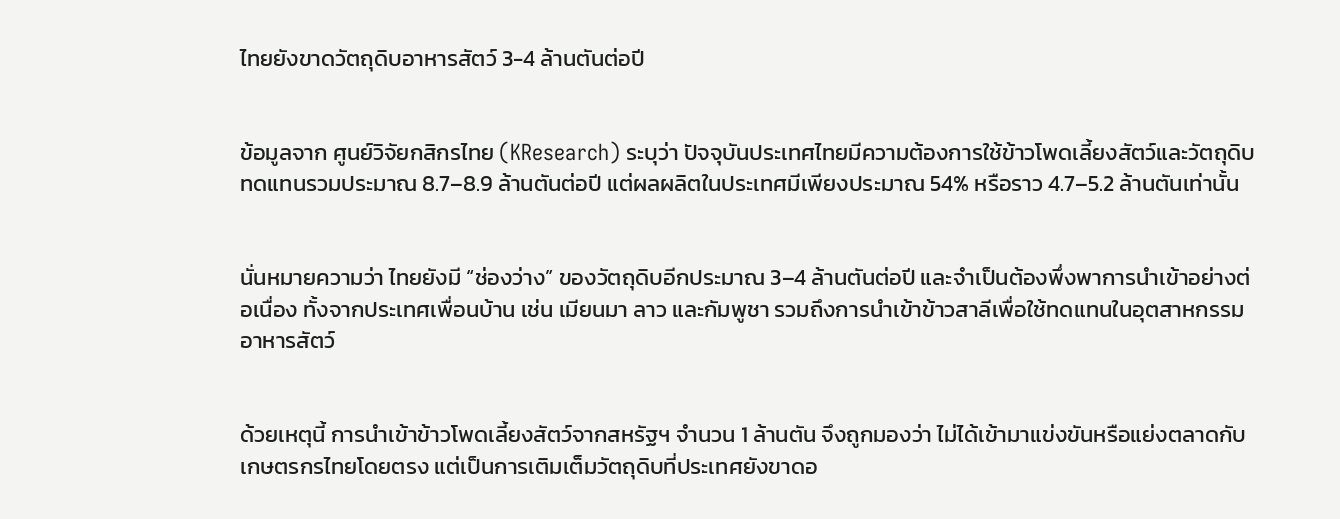ไทยยังขาดวัตถุดิบอาหารสัตว์ 3-4 ล้านตันต่อปี


ข้อมูลจาก ศูนย์วิจัยกสิกรไทย (KResearch) ระบุว่า ปัจจุบันประเทศไทยมีความต้องการใช้ข้าวโพดเลี้ยงสัตว์และวัตถุดิบทดแทนรวมประมาณ 8.7–8.9 ล้านตันต่อปี แต่ผลผลิตในประเทศมีเพียงประมาณ 54% หรือราว 4.7–5.2 ล้านตันเท่านั้น


นั่นหมายความว่า ไทยยังมี “ช่องว่าง” ของวัตถุดิบอีกประมาณ 3–4 ล้านตันต่อปี และจำเป็นต้องพึ่งพาการนำเข้าอย่างต่อเนื่อง ทั้งจากประเทศเพื่อนบ้าน เช่น เมียนมา ลาว และกัมพูชา รวมถึงการนำเข้าข้าวสาลีเพื่อใช้ทดแทนในอุตสาหกรรมอาหารสัตว์


ด้วยเหตุนี้ การนำเข้าข้าวโพดเลี้ยงสัตว์จากสหรัฐฯ จำนวน 1 ล้านตัน จึงถูกมองว่า ไม่ได้เข้ามาแข่งขันหรือแย่งตลาดกับเกษตรกรไทยโดยตรง แต่เป็นการเติมเต็มวัตถุดิบที่ประเทศยังขาดอ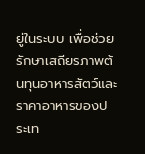ยู่ในระบบ เพื่อช่วยรักษาเสถียรภาพต้นทุนอาหารสัตว์และราคาอาหารของประเท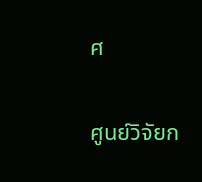ศ


ศูนย์วิจัยก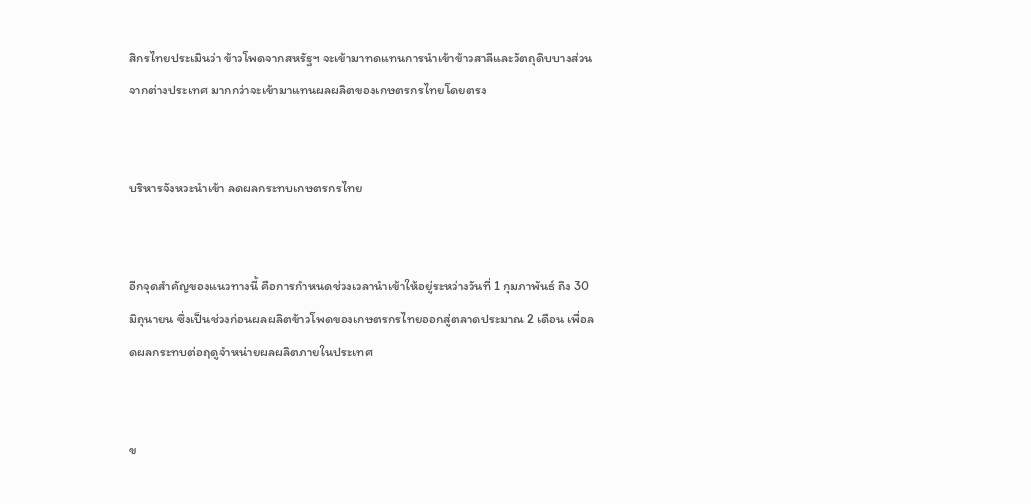สิกรไทยประเมินว่า ข้าวโพดจากสหรัฐฯ จะเข้ามาทดแทนการนำเข้าข้าวสาลีและวัตถุดิบบางส่วนจากต่างประเทศ มากกว่าจะเข้ามาแทนผลผลิตของเกษตรกรไทยโดยตรง


บริหารจังหวะนำเข้า ลดผลกระทบเกษตรกรไทย


อีกจุดสำคัญของแนวทางนี้ คือการกำหนดช่วงเวลานำเข้าให้อยู่ระหว่างวันที่ 1 กุมภาพันธ์ ถึง 30 มิถุนายน ซึ่งเป็นช่วงก่อนผลผลิตข้าวโพดของเกษตรกรไทยออกสู่ตลาดประมาณ 2 เดือน เพื่อลดผลกระทบต่อฤดูจำหน่ายผลผลิตภายในประเทศ


ข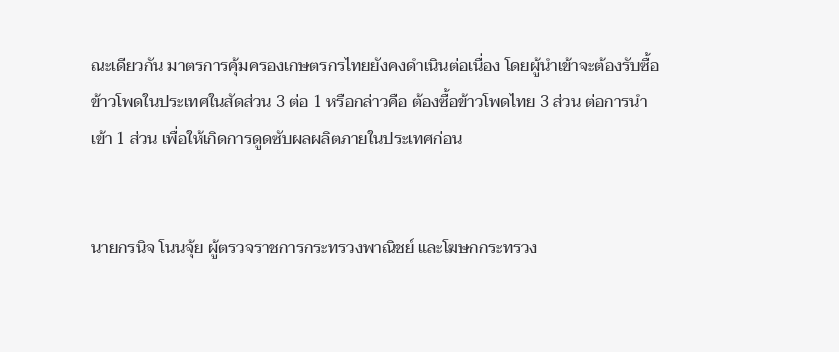ณะเดียวกัน มาตรการคุ้มครองเกษตรกรไทยยังคงดำเนินต่อเนื่อง โดยผู้นำเข้าจะต้องรับซื้อข้าวโพดในประเทศในสัดส่วน 3 ต่อ 1 หรือกล่าวคือ ต้องซื้อข้าวโพดไทย 3 ส่วน ต่อการนำเข้า 1 ส่วน เพื่อให้เกิดการดูดซับผลผลิตภายในประเทศก่อน


นายกรนิจ โนนจุ้ย ผู้ตรวจราชการกระทรวงพาณิชย์ และโฆษกกระทรวง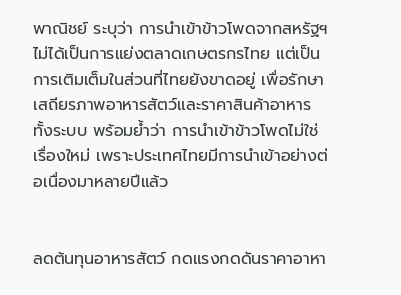พาณิชย์ ระบุว่า การนำเข้าข้าวโพดจากสหรัฐฯ ไม่ได้เป็นการแย่งตลาดเกษตรกรไทย แต่เป็นการเติมเต็มในส่วนที่ไทยยังขาดอยู่ เพื่อรักษาเสถียรภาพอาหารสัตว์และราคาสินค้าอาหารทั้งระบบ พร้อมย้ำว่า การนำเข้าข้าวโพดไม่ใช่เรื่องใหม่ เพราะประเทศไทยมีการนำเข้าอย่างต่อเนื่องมาหลายปีแล้ว


ลดต้นทุนอาหารสัตว์ กดแรงกดดันราคาอาหา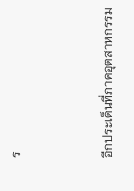ร


อีกประเด็นที่ภาคอุตสาหกรรม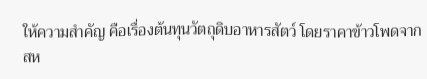ให้ความสำคัญ คือเรื่องต้นทุนวัตถุดิบอาหารสัตว์ โดยราคาข้าวโพดจากสห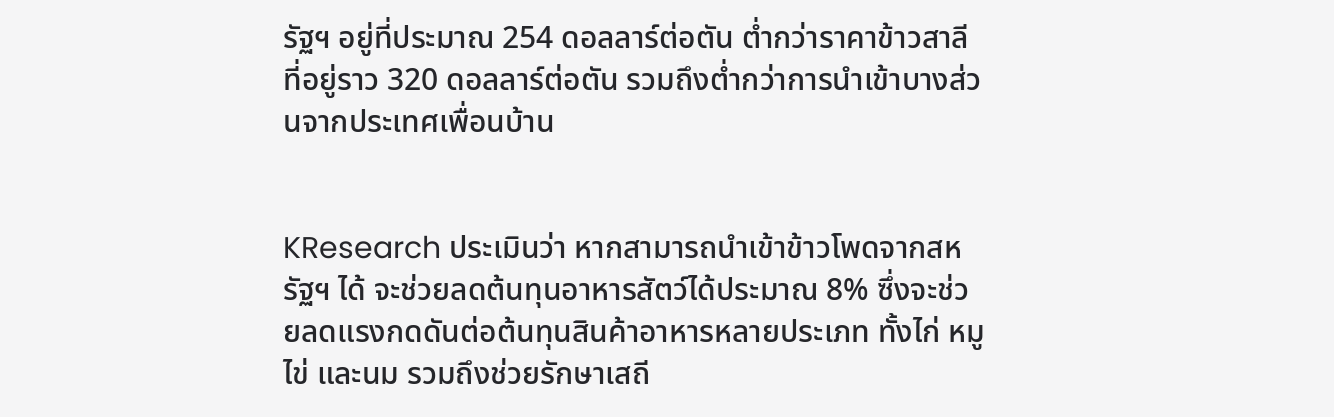รัฐฯ อยู่ที่ประมาณ 254 ดอลลาร์ต่อตัน ต่ำกว่าราคาข้าวสาลีที่อยู่ราว 320 ดอลลาร์ต่อตัน รวมถึงต่ำกว่าการนำเข้าบางส่วนจากประเทศเพื่อนบ้าน


KResearch ประเมินว่า หากสามารถนำเข้าข้าวโพดจากสหรัฐฯ ได้ จะช่วยลดต้นทุนอาหารสัตว์ได้ประมาณ 8% ซึ่งจะช่วยลดแรงกดดันต่อต้นทุนสินค้าอาหารหลายประเภท ทั้งไก่ หมู ไข่ และนม รวมถึงช่วยรักษาเสถี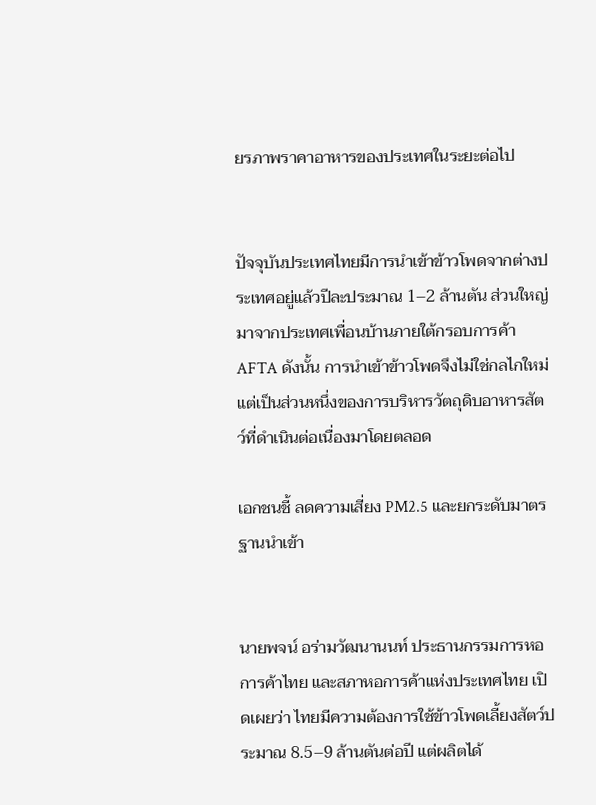ยรภาพราคาอาหารของประเทศในระยะต่อไป


ปัจจุบันประเทศไทยมีการนำเข้าข้าวโพดจากต่างประเทศอยู่แล้วปีละประมาณ 1–2 ล้านตัน ส่วนใหญ่มาจากประเทศเพื่อนบ้านภายใต้กรอบการค้า AFTA ดังนั้น การนำเข้าข้าวโพดจึงไม่ใช่กลไกใหม่ แต่เป็นส่วนหนึ่งของการบริหารวัตถุดิบอาหารสัตว์ที่ดำเนินต่อเนื่องมาโดยตลอด

เอกชนชี้ ลดความเสี่ยง PM2.5 และยกระดับมาตรฐานนำเข้า


นายพจน์ อร่ามวัฒนานนท์ ประธานกรรมการหอการค้าไทย และสภาหอการค้าแห่งประเทศไทย เปิดเผยว่า ไทยมีความต้องการใช้ข้าวโพดเลี้ยงสัตว์ประมาณ 8.5–9 ล้านตันต่อปี แต่ผลิตได้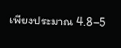เพียงประมาณ 4.8–5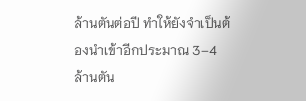ล้านตันต่อปี ทำให้ยังจำเป็นต้องนำเข้าอีกประมาณ 3–4 ล้านตัน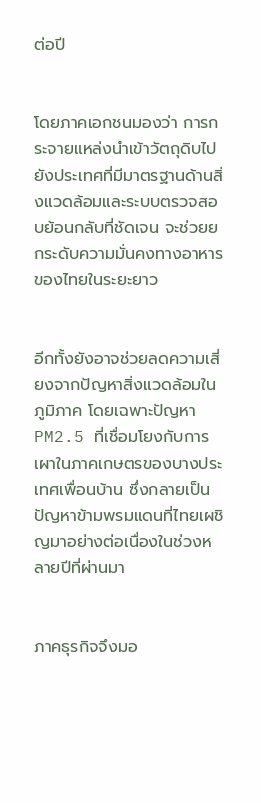ต่อปี


โดยภาคเอกชนมองว่า การกระจายแหล่งนำเข้าวัตถุดิบไปยังประเทศที่มีมาตรฐานด้านสิ่งแวดล้อมและระบบตรวจสอบย้อนกลับที่ชัดเจน จะช่วยยกระดับความมั่นคงทางอาหารของไทยในระยะยาว


อีกทั้งยังอาจช่วยลดความเสี่ยงจากปัญหาสิ่งแวดล้อมในภูมิภาค โดยเฉพาะปัญหา PM2.5 ที่เชื่อมโยงกับการเผาในภาคเกษตรของบางประเทศเพื่อนบ้าน ซึ่งกลายเป็นปัญหาข้ามพรมแดนที่ไทยเผชิญมาอย่างต่อเนื่องในช่วงหลายปีที่ผ่านมา


ภาคธุรกิจจึงมอ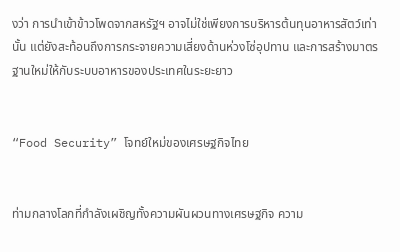งว่า การนำเข้าข้าวโพดจากสหรัฐฯ อาจไม่ใช่เพียงการบริหารต้นทุนอาหารสัตว์เท่านั้น แต่ยังสะท้อนถึงการกระจายความเสี่ยงด้านห่วงโซ่อุปทาน และการสร้างมาตรฐานใหม่ให้กับระบบอาหารของประเทศในระยะยาว


“Food Security” โจทย์ใหม่ของเศรษฐกิจไทย


ท่ามกลางโลกที่กำลังเผชิญทั้งความผันผวนทางเศรษฐกิจ ความ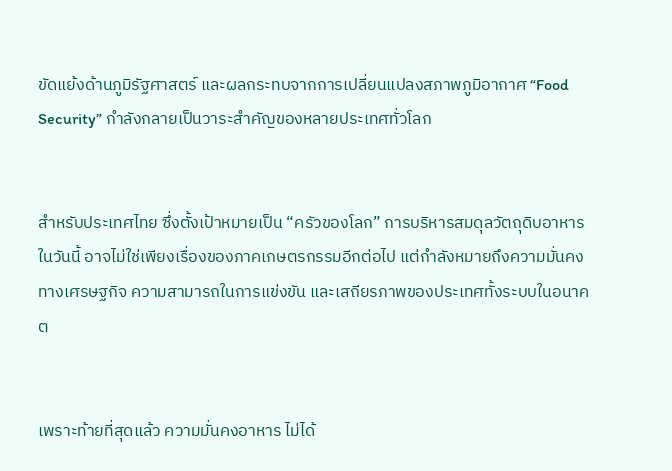ขัดแย้งด้านภูมิรัฐศาสตร์ และผลกระทบจากการเปลี่ยนแปลงสภาพภูมิอากาศ “Food Security” กำลังกลายเป็นวาระสำคัญของหลายประเทศทั่วโลก


สำหรับประเทศไทย ซึ่งตั้งเป้าหมายเป็น “ครัวของโลก” การบริหารสมดุลวัตถุดิบอาหารในวันนี้ อาจไม่ใช่เพียงเรื่องของภาคเกษตรกรรมอีกต่อไป แต่กำลังหมายถึงความมั่นคงทางเศรษฐกิจ ความสามารถในการแข่งขัน และเสถียรภาพของประเทศทั้งระบบในอนาคต


เพราะท้ายที่สุดแล้ว ความมั่นคงอาหาร ไม่ได้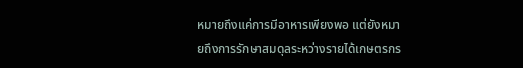หมายถึงแค่การมีอาหารเพียงพอ แต่ยังหมายถึงการรักษาสมดุลระหว่างรายได้เกษตรกร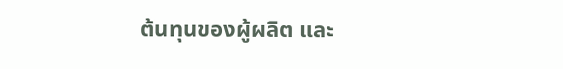ต้นทุนของผู้ผลิต และ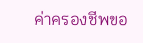ค่าครองชีพขอ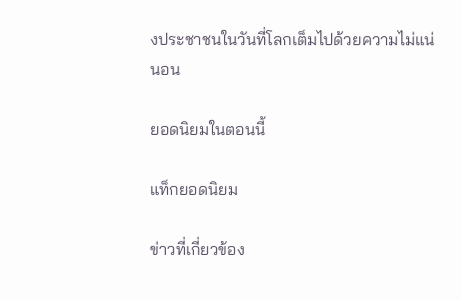งประชาชนในวันที่โลกเต็มไปด้วยความไม่แน่นอน

ยอดนิยมในตอนนี้

แท็กยอดนิยม

ข่าวที่เกี่ยวข้อง